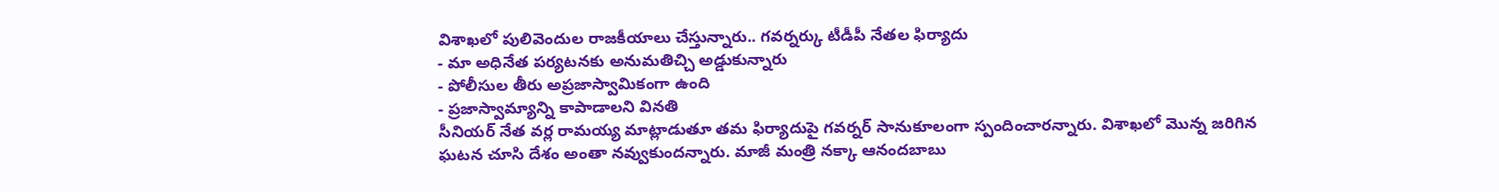విశాఖలో పులివెందుల రాజకీయాలు చేస్తున్నారు.. గవర్నర్కు టీడీపీ నేతల ఫిర్యాదు
- మా అధినేత పర్యటనకు అనుమతిచ్చి అడ్డుకున్నారు
- పోలీసుల తీరు అప్రజాస్వామికంగా ఉంది
- ప్రజాస్వామ్యాన్ని కాపాడాలని వినతి
సీనియర్ నేత వర్ల రామయ్య మాట్లాడుతూ తమ ఫిర్యాదుపై గవర్నర్ సానుకూలంగా స్పందించారన్నారు. విశాఖలో మొన్న జరిగిన ఘటన చూసి దేశం అంతా నవ్వుకుందన్నారు. మాజీ మంత్రి నక్కా ఆనందబాబు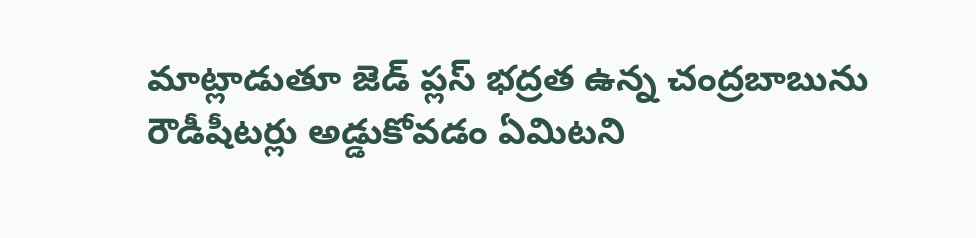మాట్లాడుతూ జెడ్ ప్లస్ భద్రత ఉన్న చంద్రబాబును రౌడీషీటర్లు అడ్డుకోవడం ఏమిటని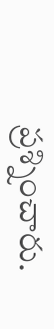ప్రశ్నించారు.